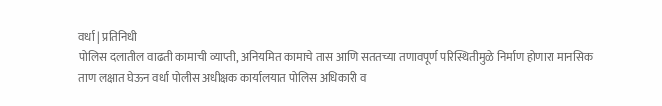वर्धा | प्रतिनिधी
पोलिस दलातील वाढती कामाची व्याप्ती, अनियमित कामाचे तास आणि सततच्या तणावपूर्ण परिस्थितीमुळे निर्माण होणारा मानसिक ताण लक्षात घेऊन वर्धा पोलीस अधीक्षक कार्यालयात पोलिस अधिकारी व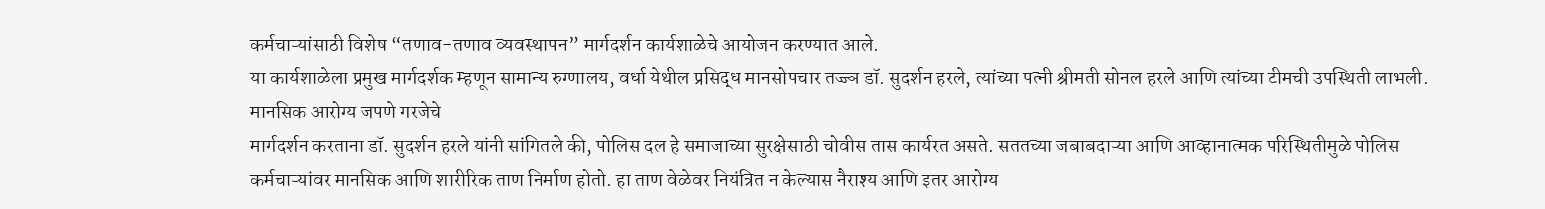कर्मचाऱ्यांसाठी विशेष “तणाव-तणाव व्यवस्थापन” मार्गदर्शन कार्यशाळेचे आयोजन करण्यात आले.
या कार्यशाळेला प्रमुख मार्गदर्शक म्हणून सामान्य रुग्णालय, वर्धा येथील प्रसिद्ध मानसोपचार तज्ज्ञ डॉ. सुदर्शन हरले, त्यांच्या पत्नी श्रीमती सोनल हरले आणि त्यांच्या टीमची उपस्थिती लाभली.
मानसिक आरोग्य जपणे गरजेचे
मार्गदर्शन करताना डॉ. सुदर्शन हरले यांनी सांगितले की, पोलिस दल हे समाजाच्या सुरक्षेसाठी चोवीस तास कार्यरत असते. सततच्या जबाबदाऱ्या आणि आव्हानात्मक परिस्थितीमुळे पोलिस कर्मचाऱ्यांवर मानसिक आणि शारीरिक ताण निर्माण होतो. हा ताण वेळेवर नियंत्रित न केल्यास नैराश्य आणि इतर आरोग्य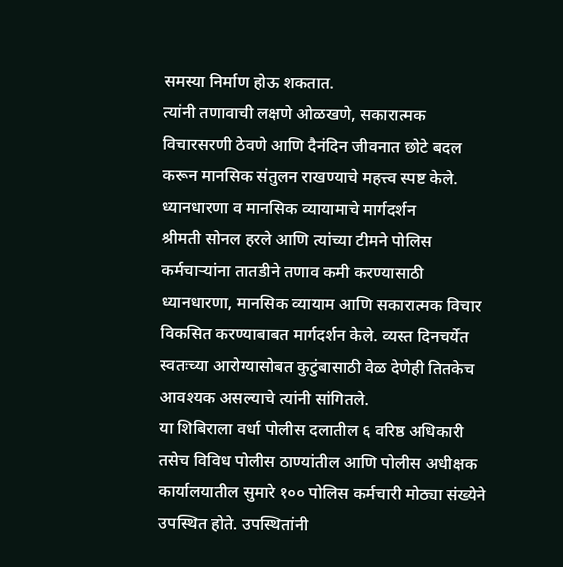समस्या निर्माण होऊ शकतात.
त्यांनी तणावाची लक्षणे ओळखणे, सकारात्मक विचारसरणी ठेवणे आणि दैनंदिन जीवनात छोटे बदल करून मानसिक संतुलन राखण्याचे महत्त्व स्पष्ट केले.
ध्यानधारणा व मानसिक व्यायामाचे मार्गदर्शन
श्रीमती सोनल हरले आणि त्यांच्या टीमने पोलिस कर्मचाऱ्यांना तातडीने तणाव कमी करण्यासाठी ध्यानधारणा, मानसिक व्यायाम आणि सकारात्मक विचार विकसित करण्याबाबत मार्गदर्शन केले. व्यस्त दिनचर्येत स्वतःच्या आरोग्यासोबत कुटुंबासाठी वेळ देणेही तितकेच आवश्यक असल्याचे त्यांनी सांगितले.
या शिबिराला वर्धा पोलीस दलातील ६ वरिष्ठ अधिकारी तसेच विविध पोलीस ठाण्यांतील आणि पोलीस अधीक्षक कार्यालयातील सुमारे १०० पोलिस कर्मचारी मोठ्या संख्येने उपस्थित होते. उपस्थितांनी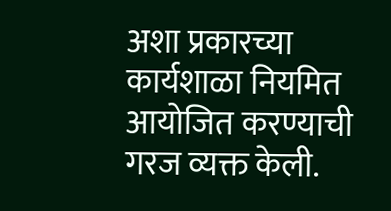अशा प्रकारच्या कार्यशाळा नियमित आयोजित करण्याची गरज व्यक्त केली.